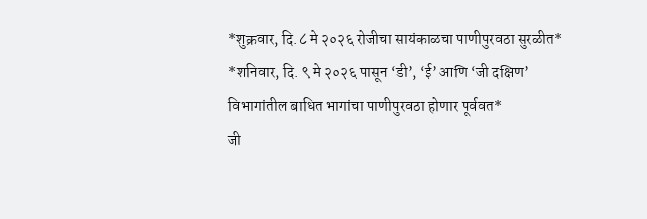*शुक्रवार, दि.८ मे २०२६ रोजीचा सायंकाळचा पाणीपुरवठा सुरळीत*
*शनिवार, दि. ९ मे २०२६ पासून ‘डी’, ‘ई’ आणि ‘जी दक्षिण’ विभागांतील बाधित भागांचा पाणीपुरवठा होणार पूर्ववत*
जी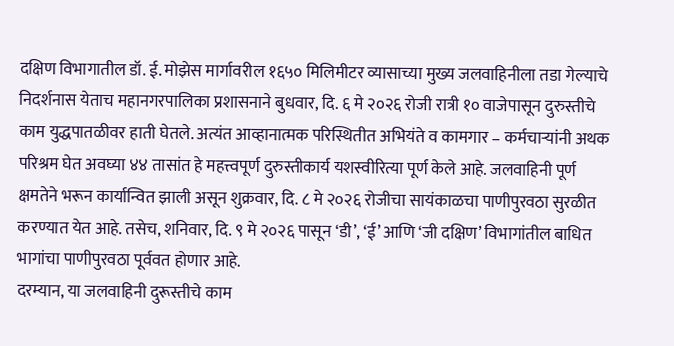दक्षिण विभागातील डॉ. ई. मोझेस मार्गावरील १६५० मिलिमीटर व्यासाच्या मुख्य जलवाहिनीला तडा गेल्याचे निदर्शनास येताच महानगरपालिका प्रशासनाने बुधवार, दि. ६ मे २०२६ रोजी रात्री १० वाजेपासून दुरुस्तीचे काम युद्धपातळीवर हाती घेतले. अत्यंत आव्हानात्मक परिस्थितीत अभियंते व कामगार – कर्मचाऱ्यांनी अथक परिश्रम घेत अवघ्या ४४ तासांत हे महत्त्वपूर्ण दुरुस्तीकार्य यशस्वीरित्या पूर्ण केले आहे. जलवाहिनी पूर्ण क्षमतेने भरून कार्यान्वित झाली असून शुक्रवार, दि. ८ मे २०२६ रोजीचा सायंकाळचा पाणीपुरवठा सुरळीत करण्यात येत आहे. तसेच, शनिवार, दि. ९ मे २०२६ पासून ‘डी’, ‘ई’ आणि ‘जी दक्षिण’ विभागांतील बाधित भागांचा पाणीपुरवठा पूर्ववत होणार आहे.
दरम्यान, या जलवाहिनी दुरूस्तीचे काम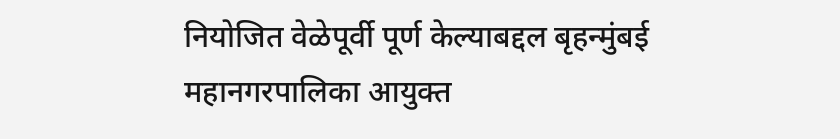नियोजित वेळेपूर्वी पूर्ण केल्याबद्दल बृहन्मुंबई महानगरपालिका आयुक्त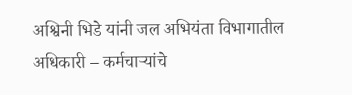अश्विनी भिडे यांनी जल अभियंता विभागातील अधिकारी – कर्मचाऱ्यांचे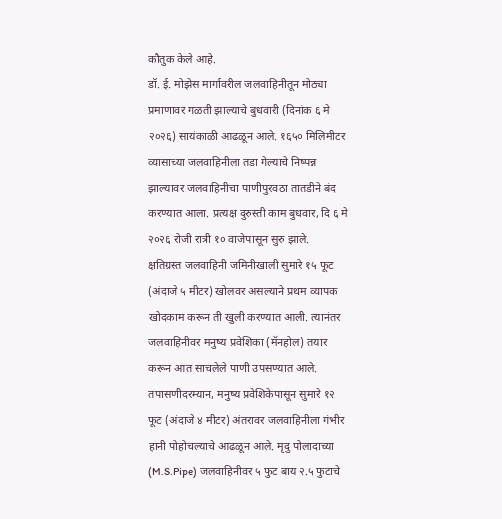कौतुक केले आहे.
डॉ. ई. मोझेस मार्गावरील जलवाहिनीतून मोठ्या प्रमाणावर गळती झाल्याचे बुधवारी (दिनांक ६ मे २०२६) सायंकाळी आढळून आले. १६५० मिलिमीटर व्यासाच्या जलवाहिनीला तडा गेल्याचे निष्पन्न झाल्यावर जलवाहिनीचा पाणीपुरवठा तातडीने बंद करण्यात आला. प्रत्यक्ष दुरुस्ती काम बुधवार, दि ६ मे २०२६ रोजी रात्री १० वाजेपासून सुरु झाले.
क्षतिग्रस्त जलवाहिनी जमिनीखाली सुमारे १५ फूट (अंदाजे ५ मीटर) खोलवर असल्याने प्रथम व्यापक खोदकाम करून ती खुली करण्यात आली. त्यानंतर जलवाहिनीवर मनुष्य प्रवेशिका (मॅनहोल) तयार करून आत साचलेले पाणी उपसण्यात आले. तपासणीदरम्यान, मनुष्य प्रवेशिकेपासून सुमारे १२ फूट (अंदाजे ४ मीटर) अंतरावर जलवाहिनीला गंभीर हानी पोहोचल्याचे आढळून आले. मृदु पोलादाच्या (M.S.Pipe) जलवाहिनीवर ५ फुट बाय २.५ फुटाचे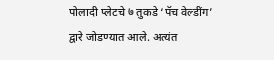पोलादी प्लेटचे ७ तुकडे ‘पॅच वेल्डींग’ द्वारे जोडण्यात आले. अत्यंत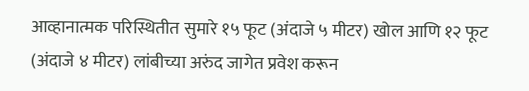आव्हानात्मक परिस्थितीत सुमारे १५ फूट (अंदाजे ५ मीटर) खोल आणि १२ फूट (अंदाजे ४ मीटर) लांबीच्या अरुंद जागेत प्रवेश करून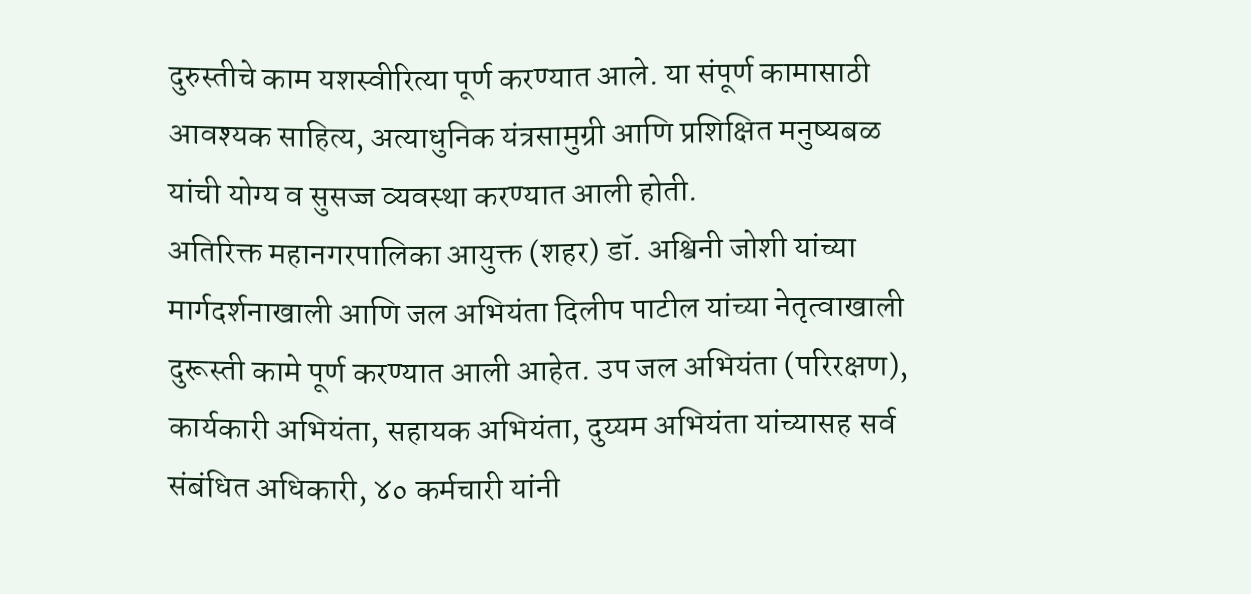दुरुस्तीचे काम यशस्वीरित्या पूर्ण करण्यात आले. या संपूर्ण कामासाठी आवश्यक साहित्य, अत्याधुनिक यंत्रसामुग्री आणि प्रशिक्षित मनुष्यबळ यांची योग्य व सुसज्ज व्यवस्था करण्यात आली होती.
अतिरिक्त महानगरपालिका आयुक्त (शहर) डॉ. अश्विनी जोशी यांच्या मार्गदर्शनाखाली आणि जल अभियंता दिलीप पाटील यांच्या नेतृत्वाखाली दुरूस्ती कामे पूर्ण करण्यात आली आहेत. उप जल अभियंता (परिरक्षण), कार्यकारी अभियंता, सहायक अभियंता, दुय्यम अभियंता यांच्यासह सर्व संबंधित अधिकारी, ४० कर्मचारी यांनी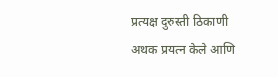प्रत्यक्ष दुरुस्ती ठिकाणी अथक प्रयत्न केले आणि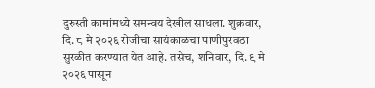दुरुस्ती कामांमध्ये समन्वय देखील साधला. शुक्रवार, दि. ८ मे २०२६ रोजीचा सायंकाळचा पाणीपुरवठा सुरळीत करण्यात येत आहे. तसेच, शनिवार, दि. ९ मे २०२६ पासून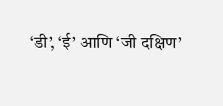‘डी’, ‘ई’ आणि ‘जी दक्षिण’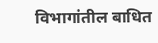विभागांतील बाधित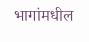भागांमधील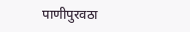पाणीपुरवठा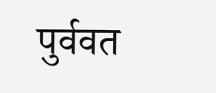पुर्ववत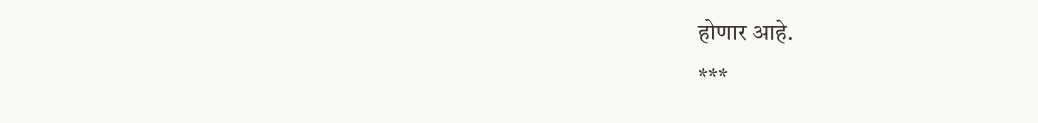होणार आहे.
***